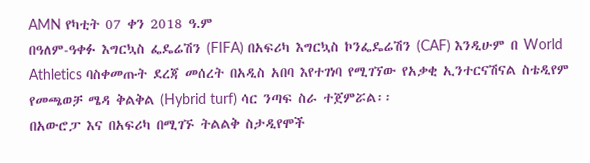AMN የካቲት 07 ቀን 2018 ዓ.ም
በዓለም-ዓቀፉ እግርኳስ ፌዴሬሽን (FIFA) በአፍሪካ እግርኳስ ኮንፌዴሬሽን (CAF) እንዲሁም በ World Athletics ባስቀመጡት ደረጃ መሰረት በአዲስ አበባ እየተገነባ የሚገኘው የአቃቂ ኢንተርናሽናል ስቴዲየም የመጫወቻ ሜዳ ቅልቅል (Hybrid turf) ሳር ንጣፍ ስራ ተጀምሯል፡፡
በአውሮፓ እና በአፍሪካ በሚገኙ ትልልቅ ስታዲየሞች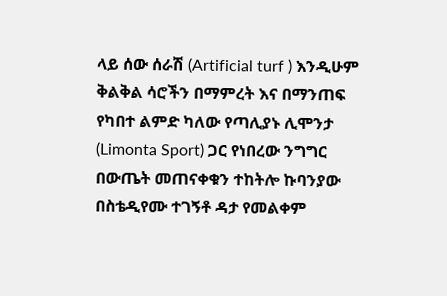ላይ ሰው ሰራሽ (Artificial turf ) እንዲሁም ቅልቅል ሳሮችን በማምረት እና በማንጠፍ የካበተ ልምድ ካለው የጣሊያኑ ሊሞንታ (Limonta Sport) ጋር የነበረው ንግግር በውጤት መጠናቀቁን ተከትሎ ኩባንያው በስቴዲየሙ ተገኝቶ ዳታ የመልቀም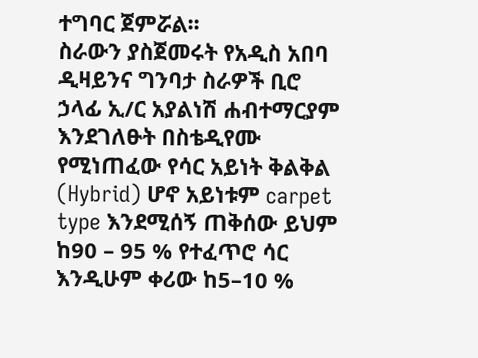ተግባር ጀምሯል፡፡
ስራውን ያስጀመሩት የአዲስ አበባ ዲዛይንና ግንባታ ስራዎች ቢሮ ኃላፊ ኢ/ር አያልነሽ ሐብተማርያም እንደገለፁት በስቴዲየሙ የሚነጠፈው የሳር አይነት ቅልቅል (Hybrid) ሆኖ አይነቱም carpet type እንደሚሰኝ ጠቅሰው ይህም ከ90 – 95 % የተፈጥሮ ሳር እንዲሁም ቀሪው ከ5–10 %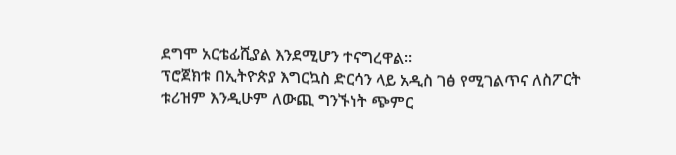ደግሞ አርቴፊሺያል እንደሚሆን ተናግረዋል።
ፕሮጀክቱ በኢትዮጵያ እግርኳስ ድርሳን ላይ አዲስ ገፅ የሚገልጥና ለስፖርት ቱሪዝም እንዲሁም ለውጪ ግንኙነት ጭምር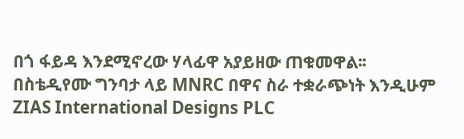በጎ ፋይዳ እንደሚኖረው ሃላፊዋ አያይዘው ጠቁመዋል፡፡
በስቴዲየሙ ግንባታ ላይ MNRC በዋና ስራ ተቋራጭነት እንዲሁም ZIAS International Designs PLC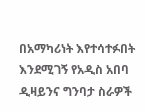በአማካሪነት እየተሳተፉበት እንደሚገኝ የአዲስ አበባ ዲዛይንና ግንባታ ስራዎች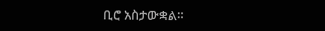ቢሮ አስታውቋል።